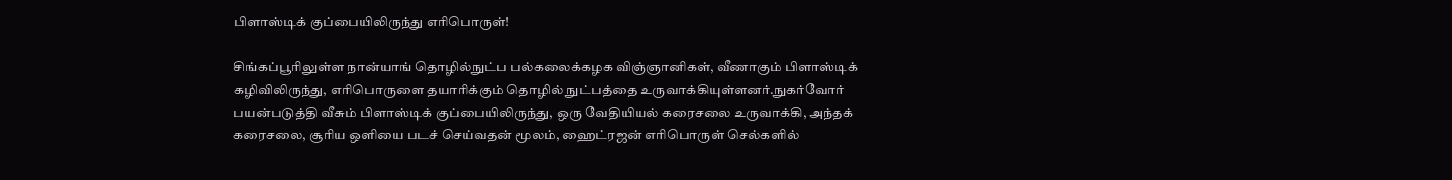பிளாஸ்டிக் குப்பையிலிருந்து எரிபொருள்!

சிங்கப்பூரிலுள்ள நான்யாங் தொழில்நுட்ப பல்கலைக்கழக விஞ்ஞானிகள், வீணாகும் பிளாஸ்டிக் கழிவிலிருந்து, எரிபொருளை தயாரிக்கும் தொழில் நுட்பத்தை உருவாக்கியுள்ளனர்.நுகர்வோர் பயன்படுத்தி வீசும் பிளாஸ்டிக் குப்பையிலிருந்து, ஒரு வேதியியல் கரைசலை உருவாக்கி, அந்தக் கரைசலை, சூரிய ஒளியை படச் செய்வதன் மூலம், ஹைட்ரஜன் எரிபொருள் செல்களில்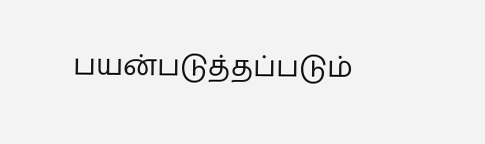பயன்படுத்தப்படும்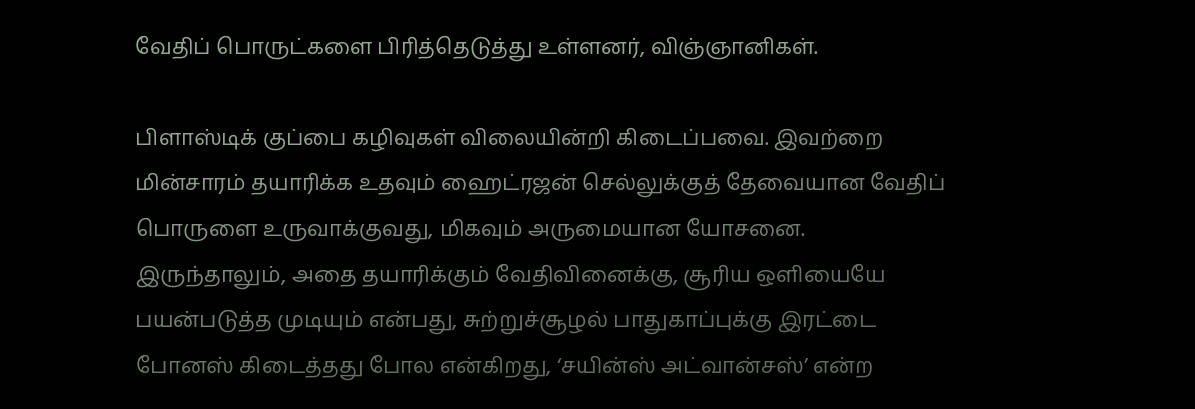வேதிப் பொருட்களை பிரித்தெடுத்து உள்ளனர், விஞ்ஞானிகள்.

பிளாஸ்டிக் குப்பை கழிவுகள் விலையின்றி கிடைப்பவை. இவற்றை மின்சாரம் தயாரிக்க உதவும் ஹைட்ரஜன் செல்லுக்குத் தேவையான வேதிப் பொருளை உருவாக்குவது, மிகவும் அருமையான யோசனை.
இருந்தாலும், அதை தயாரிக்கும் வேதிவினைக்கு, சூரிய ஒளியையே பயன்படுத்த முடியும் என்பது, சுற்றுச்சூழல் பாதுகாப்புக்கு இரட்டை போனஸ் கிடைத்தது போல என்கிறது, ‘சயின்ஸ் அட்வான்சஸ்’ என்ற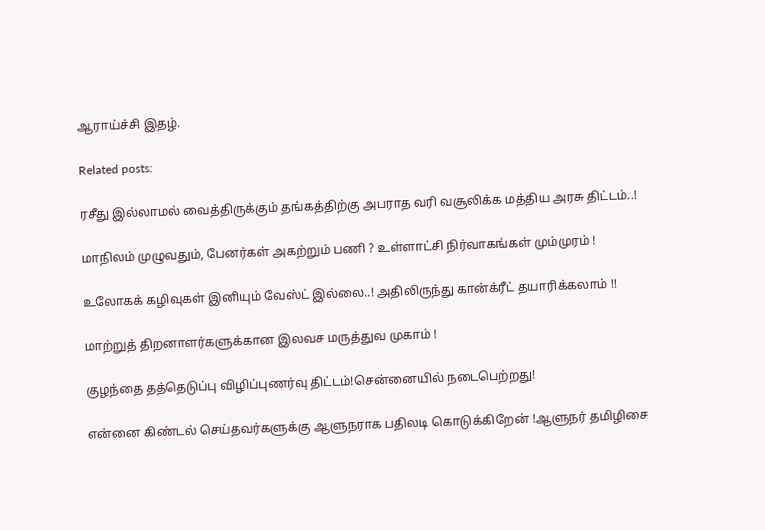ஆராய்ச்சி இதழ்.

Related posts:

ரசீது இல்லாமல் வைத்திருக்கும் தங்கத்திற்கு அபராத வரி வசூலிக்க மத்திய அரசு திட்டம்..!

மாநிலம் முழுவதும், பேனர்கள் அகற்றும் பணி ? உள்ளாட்சி நிர்வாகங்கள் மும்முரம் !

உலோகக் கழிவுகள் இனியும் வேஸ்ட் இல்லை..! அதிலிருந்து கான்க்ரீட் தயாரிக்கலாம் !!

மாற்றுத் திறனாளர்களுக்கான இலவச மருத்துவ முகாம் !

குழந்தை தத்தெடுப்பு விழிப்புணர்வு திட்டம்!சென்னையில் நடைபெற்றது!

என்னை கிண்டல் செய்தவர்களுக்கு ஆளுநராக பதிலடி கொடுக்கிறேன் !ஆளுநர் தமிழிசை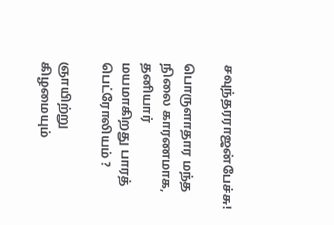சவுந்தரராஜன்பேச்சு!

பொருளாதார மந்த நிலை காரணமாக, தனியார் மயமாகிறது பாரத் பெட்ரோலியம் ?

ஞாயிற்று கிழமையும்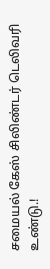சமையல் கேஸ் சிலிண்டர் டெலிவரி உண்டு.!